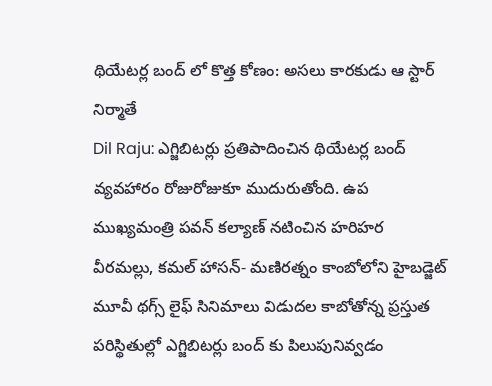థియేటర్ల బంద్ లో కొత్త కోణం: అసలు కారకుడు ఆ స్టార్ నిర్మాతే
Dil Raju: ఎగ్జిబిటర్లు ప్రతిపాదించిన థియేటర్ల బంద్ వ్యవహారం రోజురోజుకూ ముదురుతోంది. ఉప ముఖ్యమంత్రి పవన్ కల్యాణ్ నటించిన హరిహర వీరమల్లు, కమల్ హాసన్- మణిరత్నం కాంబోలోని హైబడ్జెట్ మూవీ థగ్స్ లైఫ్ సినిమాలు విడుదల కాబోతోన్న ప్రస్తుత పరిస్థితుల్లో ఎగ్జిబిటర్లు బంద్ కు పిలుపునివ్వడం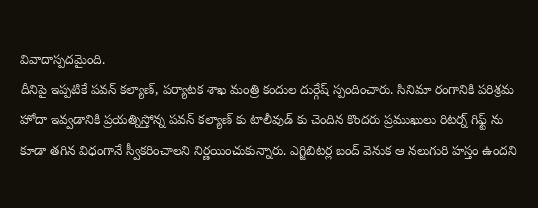వివాదాస్పదమైంది.
దీనిపై ఇప్పటికే పవన్ కల్యాణ్, పర్యాటక శాఖ మంత్రి కందుల దుర్గేష్ స్పందించారు. సినిమా రంగానికి పరిశ్రమ హోదా ఇవ్వడానికి ప్రయత్నిస్తోన్న పవన్ కల్యాణ్ కు టాలీవుడ్ కు చెందిన కొందరు ప్రముఖులు రిటర్న్ గిఫ్ట్ ను కూడా తగిన విధంగానే స్వీకరించాలని నిర్ణయించుకున్నారు. ఎగ్జిబిటర్ల బంద్ వెనుక ఆ నలుగురి హస్తం ఉందని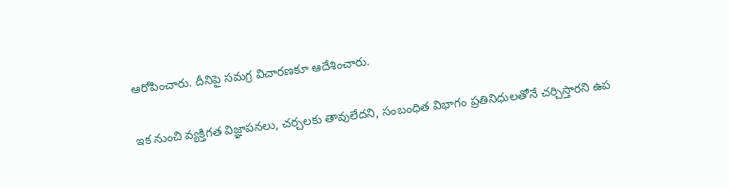ఆరోపించారు. దీనిపై సమగ్ర విచారణకూ ఆదేశించారు.

ఇక నుంచి వ్యక్తిగత విజ్ఞాపనలు, చర్చలకు తావులేదని, సంబంధిత విభాగం ప్రతినిధులతోనే చర్చిస్తారని ఉప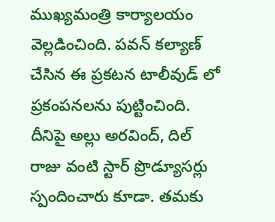ముఖ్యమంత్రి కార్యాలయం వెల్లడించింది. పవన్ కల్యాణ్ చేసిన ఈ ప్రకటన టాలీవుడ్ లో ప్రకంపనలను పుట్టించింది. దీనిపై అల్లు అరవింద్, దిల్ రాజు వంటి స్టార్ ప్రొడ్యూసర్లు స్పందించారు కూడా. తమకు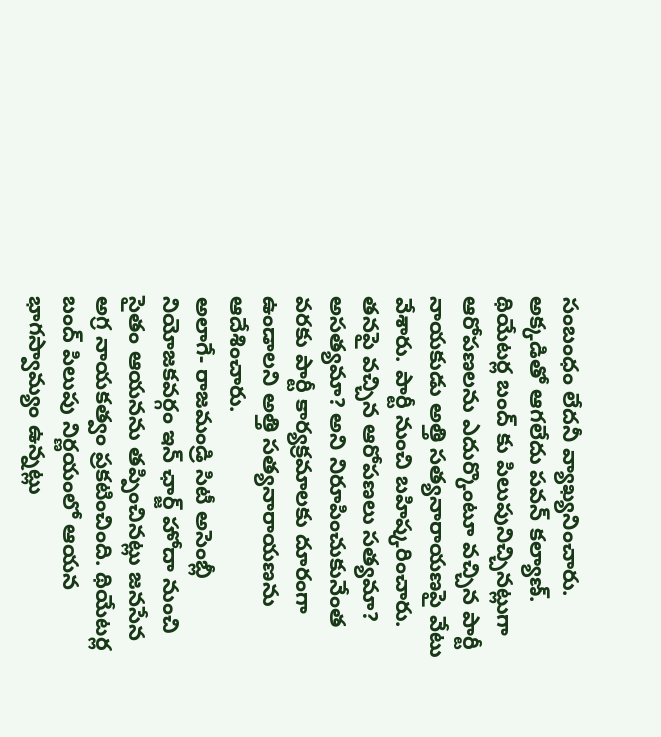సంబంధం లేదనీ వ్యాఖ్యనించారు.
అక్కడితో ఆగలేదు పవన్ కల్యాణ్. థియేటర్ల బంద్ కు పిలుపునిచ్చినట్లుగా ఆరోపణలను ఎదుర్కొంటూ వచ్చిన పార్టీ నాయకుడు అత్తి సత్యనారాయణపై వేటు వేశారు. పార్టీ నుంచి బహిష్కరించారు. తనపై వచ్చిన ఆరోపణలు సత్యమా? అసత్యమా? అని నిరూపించుకునేంత వరకు పార్టీ కార్యక్రమాలకు దూరంగా ఉండాలని అత్తి సత్యనారాయణను ఆదేశించారు.
అలాగే- రాజమండ్రి సిటీ అసెంబ్లీ నియోజకవర్గం ఇన్ ఛార్జ్ హోదా నుంచి సైతం ఆయనను తప్పించినట్లు జనసేన అగ్ర నాయకత్వం ప్రకటించింది. థియేటర్ల బంద్ పిలుపు నిర్ణయంలో ఆయన భాగస్వామ్యం ఉన్నట్లు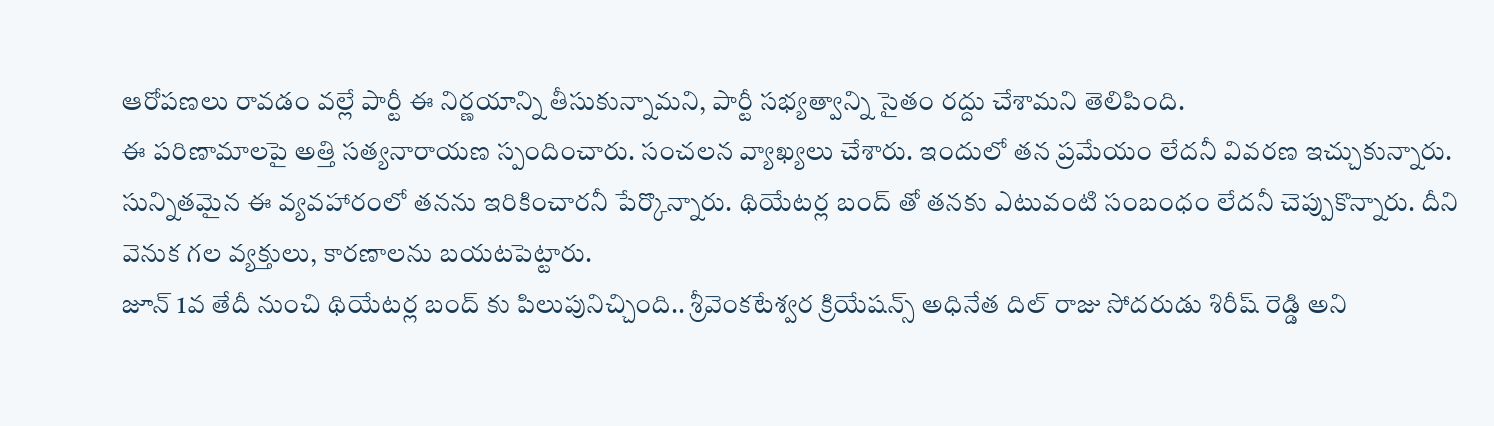ఆరోపణలు రావడం వల్లే పార్టీ ఈ నిర్ణయాన్ని తీసుకున్నామని, పార్టీ సభ్యత్వాన్ని సైతం రద్దు చేశామని తెలిపింది.
ఈ పరిణామాలపై అత్తి సత్యనారాయణ స్పందించారు. సంచలన వ్యాఖ్యలు చేశారు. ఇందులో తన ప్రమేయం లేదనీ వివరణ ఇచ్చుకున్నారు. సున్నితమైన ఈ వ్యవహారంలో తనను ఇరికించారనీ పేర్కొన్నారు. థియేటర్ల బంద్ తో తనకు ఎటువంటి సంబంధం లేదనీ చెప్పుకొన్నారు. దీని వెనుక గల వ్యక్తులు, కారణాలను బయటపెట్టారు.
జూన్ 1వ తేదీ నుంచి థియేటర్ల బంద్ కు పిలుపునిచ్చింది.. శ్రీవెంకటేశ్వర క్రియేషన్స్ అధినేత దిల్ రాజు సోదరుడు శిరీష్ రెడ్డి అని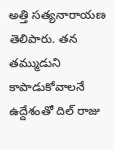అత్తి సత్యనారాయణ తెలిపారు. తన తమ్ముడుని కాపాడుకోవాలనే ఉద్దేశంతో దిల్ రాజు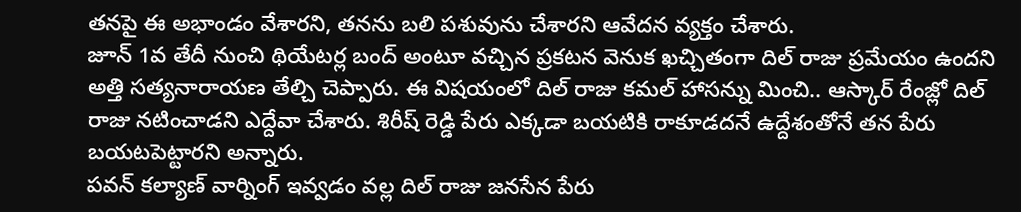తనపై ఈ అభాండం వేశారని, తనను బలి పశువును చేశారని ఆవేదన వ్యక్తం చేశారు.
జూన్ 1వ తేదీ నుంచి థియేటర్ల బంద్ అంటూ వచ్చిన ప్రకటన వెనుక ఖచ్చితంగా దిల్ రాజు ప్రమేయం ఉందని అత్తి సత్యనారాయణ తేల్చి చెప్పారు. ఈ విషయంలో దిల్ రాజు కమల్ హాసన్ను మించి.. ఆస్కార్ రేంజ్లో దిల్ రాజు నటించాడని ఎద్దేవా చేశారు. శిరీష్ రెడ్డి పేరు ఎక్కడా బయటికి రాకూడదనే ఉద్దేశంతోనే తన పేరు బయటపెట్టారని అన్నారు.
పవన్ కల్యాణ్ వార్నింగ్ ఇవ్వడం వల్ల దిల్ రాజు జనసేన పేరు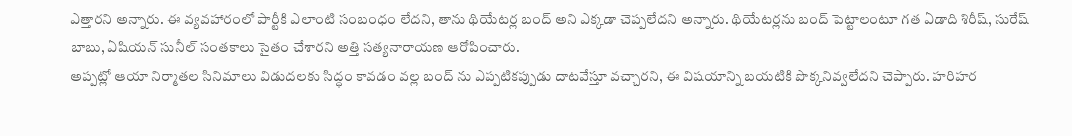ఎత్తారని అన్నారు. ఈ వ్యవహారంలో పార్టీకి ఎలాంటి సంబంధం లేదని, తాను థియేటర్ల బంద్ అని ఎక్కడా చెప్పలేదని అన్నారు. థియేటర్లను బంద్ పెట్టాలంటూ గత ఏడాది శిరీష్, సురేష్ బాబు, ఏషియన్ సునీల్ సంతకాలు సైతం చేశారని అత్తి సత్యనారాయణ ఆరోపించారు.
అప్పట్లో ఆయా నిర్మాతల సినిమాలు విడుదలకు సిద్ధం కావడం వల్ల బంద్ ను ఎప్పటికప్పుడు దాటవేస్తూ వచ్చారని, ఈ విషయాన్ని బయటికి పొక్కనివ్వలేదని చెప్పారు. హరిహర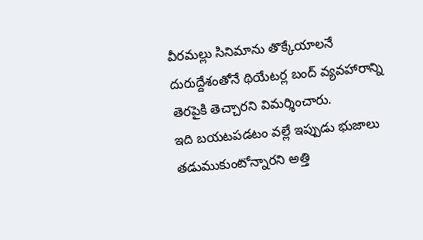వీరమల్లు సినిమాను తొక్కేయాలనే దురుద్దేశంతోనే థియేటర్ల బంద్ వ్యవహారాన్ని తెరపైకి తెచ్చారని విమర్శించారు.
ఇది బయటపడటం వల్లే ఇప్పుడు భుజాలు తడుముకుంటోన్నారని అత్తి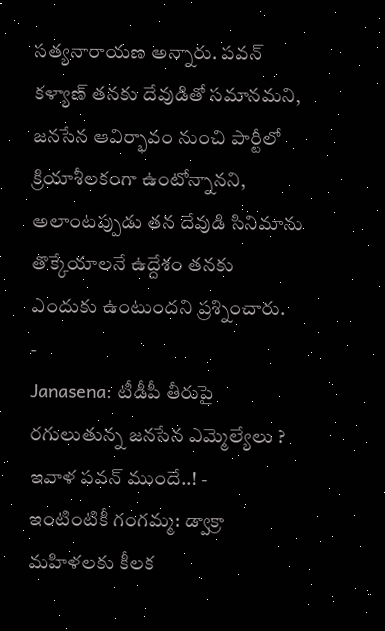సత్యనారాయణ అన్నారు. పవన్ కళ్యాణ్ తనకు దేవుడితో సమానమని, జనసేన ఆవిర్భావం నుంచి పార్టీలో క్రియాశీలకంగా ఉంటోన్నానని, అలాంటప్పుడు తన దేవుడి సినిమాను తొక్కేయాలనే ఉద్దేశం తనకు ఎందుకు ఉంటుందని ప్రశ్నించారు.
-
Janasena: టీడీపీ తీరుపై రగులుతున్న జనసేన ఎమ్మెల్యేలు ? ఇవాళ పవన్ ముందే..! -
ఇంటింటికీ గంగమ్మ: డ్వాక్రా మహిళలకు కీలక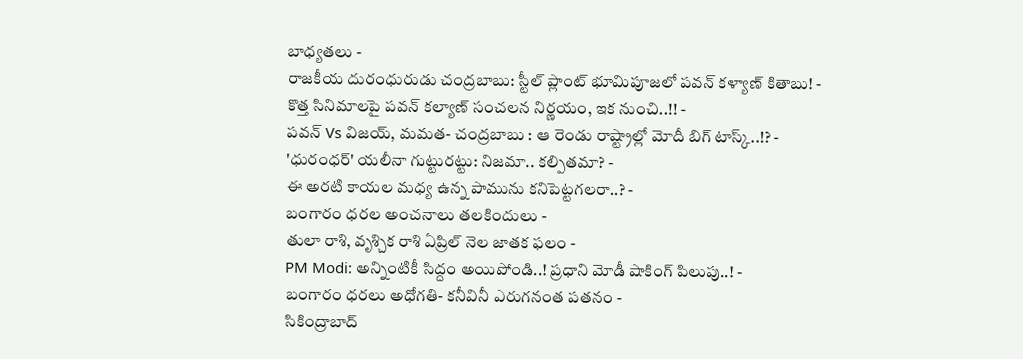బాధ్యతలు -
రాజకీయ దురంధురుడు చంద్రబాబు: స్టీల్ ప్లాంట్ భూమిపూజలో పవన్ కళ్యాణ్ కితాబు! -
కొత్త సినిమాలపై పవన్ కల్యాణ్ సంచలన నిర్ణయం, ఇక నుంచి..!! -
పవన్ Vs విజయ్, మమత- చంద్రబాబు : ఆ రెండు రాష్ట్రాల్లో మోదీ బిగ్ టాస్క్..!? -
'ధురంధర్' యలీనా గుట్టురట్టు: నిజమా.. కల్పితమా? -
ఈ అరటి కాయల మధ్య ఉన్న పామును కనిపెట్టగలరా..? -
బంగారం ధరల అంచనాలు తలకిందులు -
తులా రాశి, వృశ్చిక రాశి ఏప్రిల్ నెల జాతక ఫలం -
PM Modi: అన్నింటికీ సిద్దం అయిపోండి..! ప్రధాని మోడీ షాకింగ్ పిలుపు..! -
బంగారం ధరలు అధోగతి- కనీవినీ ఎరుగనంత పతనం -
సికింద్రాబాద్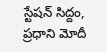స్టేషన్ సిద్దం, ప్రధాని మోదీ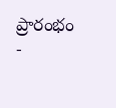ప్రారంభం -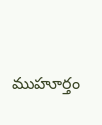ముహూర్తం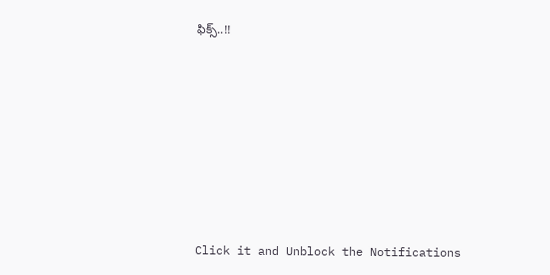ఫిక్స్..!!












Click it and Unblock the Notifications